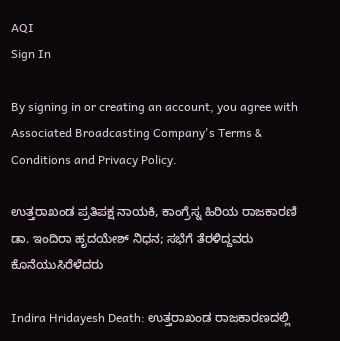AQI
Sign In

By signing in or creating an account, you agree with Associated Broadcasting Company's Terms & Conditions and Privacy Policy.

ಉತ್ತರಾಖಂಡ ಪ್ರತಿಪಕ್ಷ ನಾಯಕಿ, ಕಾಂಗ್ರೆಸ್ನ ಹಿರಿಯ ರಾಜಕಾರಣಿ ಡಾ. ಇಂದಿರಾ ಹೃದಯೇಶ್ ನಿಧನ; ಸಭೆಗೆ ತೆರಳಿದ್ದವರು ಕೊನೆಯುಸಿರೆಳೆದರು

Indira Hridayesh Death: ಉತ್ತರಾಖಂಡ ರಾಜಕಾರಣದಲ್ಲಿ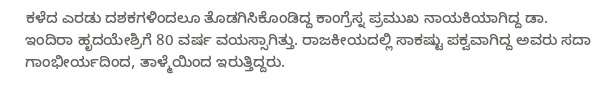ಕಳೆದ ಎರಡು ದಶಕಗಳಿಂದಲೂ ತೊಡಗಿಸಿಕೊಂಡಿದ್ದ ಕಾಂಗ್ರೆಸ್ನ ಪ್ರಮುಖ ನಾಯಕಿಯಾಗಿದ್ದ ಡಾ. ಇಂದಿರಾ ಹೃದಯೇಶ್ರಿಗೆ 80 ವರ್ಷ ವಯಸ್ಸಾಗಿತ್ತು. ರಾಜಕೀಯದಲ್ಲಿ ಸಾಕಷ್ಟು ಪಕ್ವವಾಗಿದ್ದ ಅವರು ಸದಾ ಗಾಂಭೀರ್ಯದಿಂದ, ತಾಳ್ಮೆಯಿಂದ ಇರುತ್ತಿದ್ದರು.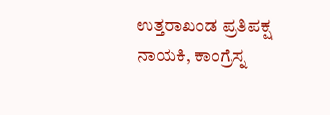ಉತ್ತರಾಖಂಡ ಪ್ರತಿಪಕ್ಷ ನಾಯಕಿ, ಕಾಂಗ್ರೆಸ್ನ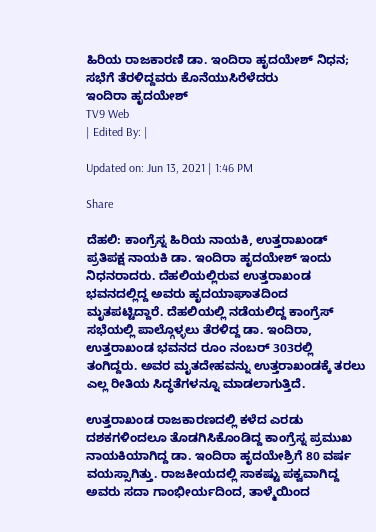ಹಿರಿಯ ರಾಜಕಾರಣಿ ಡಾ. ಇಂದಿರಾ ಹೃದಯೇಶ್ ನಿಧನ; ಸಭೆಗೆ ತೆರಳಿದ್ದವರು ಕೊನೆಯುಸಿರೆಳೆದರು
ಇಂದಿರಾ ಹೃದಯೇಶ್
TV9 Web
| Edited By: |

Updated on: Jun 13, 2021 | 1:46 PM

Share

ದೆಹಲಿ: ಕಾಂಗ್ರೆಸ್ನ ಹಿರಿಯ ನಾಯಕಿ, ಉತ್ತರಾಖಂಡ್ ಪ್ರತಿಪಕ್ಷ ನಾಯಕಿ ಡಾ. ಇಂದಿರಾ ಹೃದಯೇಶ್ ಇಂದು ನಿಧನರಾದರು. ದೆಹಲಿಯಲ್ಲಿರುವ ಉತ್ತರಾಖಂಡ ಭವನದಲ್ಲಿದ್ದ ಅವರು ಹೃದಯಾಘಾತದಿಂದ ಮೃತಪಟ್ಟಿದ್ದಾರೆ. ದೆಹಲಿಯಲ್ಲಿ ನಡೆಯಲಿದ್ದ ಕಾಂಗ್ರೆಸ್ ಸಭೆಯಲ್ಲಿ ಪಾಲ್ಗೊಳ್ಳಲು ತೆರಳಿದ್ದ ಡಾ. ಇಂದಿರಾ, ಉತ್ತರಾಖಂಡ ಭವನದ ರೂಂ ನಂಬರ್ 303ರಲ್ಲಿ ತಂಗಿದ್ದರು. ಅವರ ಮೃತದೇಹವನ್ನು ಉತ್ತರಾಖಂಡಕ್ಕೆ ತರಲು ಎಲ್ಲ ರೀತಿಯ ಸಿದ್ಧತೆಗಳನ್ನೂ ಮಾಡಲಾಗುತ್ತಿದೆ.

ಉತ್ತರಾಖಂಡ ರಾಜಕಾರಣದಲ್ಲಿ ಕಳೆದ ಎರಡು ದಶಕಗಳಿಂದಲೂ ತೊಡಗಿಸಿಕೊಂಡಿದ್ದ ಕಾಂಗ್ರೆಸ್ನ ಪ್ರಮುಖ ನಾಯಕಿಯಾಗಿದ್ದ ಡಾ. ಇಂದಿರಾ ಹೃದಯೇಶ್ರಿಗೆ 80 ವರ್ಷ ವಯಸ್ಸಾಗಿತ್ತು. ರಾಜಕೀಯದಲ್ಲಿ ಸಾಕಷ್ಟು ಪಕ್ವವಾಗಿದ್ದ ಅವರು ಸದಾ ಗಾಂಭೀರ್ಯದಿಂದ, ತಾಳ್ಮೆಯಿಂದ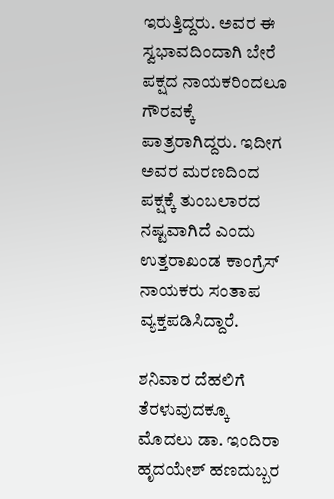ಇರುತ್ತಿದ್ದರು. ಅವರ ಈ ಸ್ವಭಾವದಿಂದಾಗಿ ಬೇರೆ ಪಕ್ಷದ ನಾಯಕರಿಂದಲೂ ಗೌರವಕ್ಕೆ ಪಾತ್ರರಾಗಿದ್ದರು. ಇದೀಗ ಅವರ ಮರಣದಿಂದ ಪಕ್ಷಕ್ಕೆ ತುಂಬಲಾರದ ನಷ್ಟವಾಗಿದೆ ಎಂದು ಉತ್ತರಾಖಂಡ ಕಾಂಗ್ರೆಸ್ ನಾಯಕರು ಸಂತಾಪ ವ್ಯಕ್ತಪಡಿಸಿದ್ದಾರೆ.

ಶನಿವಾರ ದೆಹಲಿಗೆ ತೆರಳುವುದಕ್ಕೂ ಮೊದಲು ಡಾ. ಇಂದಿರಾ ಹೃದಯೇಶ್ ಹಣದುಬ್ಬರ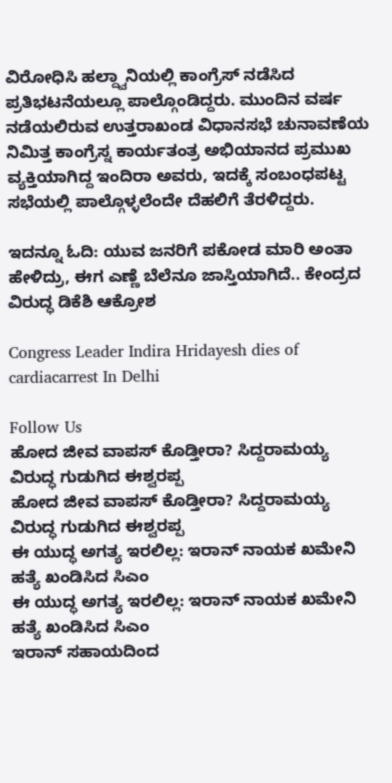ವಿರೋಧಿಸಿ ಹಲ್ದ್ವಾನಿಯಲ್ಲಿ ಕಾಂಗ್ರೆಸ್ ನಡೆಸಿದ ಪ್ರತಿಭಟನೆಯಲ್ಲೂ ಪಾಲ್ಗೊಂಡಿದ್ದರು. ಮುಂದಿನ ವರ್ಷ ನಡೆಯಲಿರುವ ಉತ್ತರಾಖಂಡ ವಿಧಾನಸಭೆ ಚುನಾವಣೆಯ ನಿಮಿತ್ತ ಕಾಂಗ್ರೆಸ್ನ ಕಾರ್ಯತಂತ್ರ ಅಭಿಯಾನದ ಪ್ರಮುಖ ವ್ಯಕ್ತಿಯಾಗಿದ್ದ ಇಂದಿರಾ ಅವರು, ಇದಕ್ಕೆ ಸಂಬಂಧಪಟ್ಟ ಸಭೆಯಲ್ಲಿ ಪಾಲ್ಗೊಳ್ಳಲೆಂದೇ ದೆಹಲಿಗೆ ತೆರಳಿದ್ದರು.

ಇದನ್ನೂ ಓದಿ: ಯುವ ಜನರಿಗೆ ಪಕೋಡ ಮಾರಿ ಅಂತಾ ಹೇಳಿದ್ರು, ಈಗ ಎಣ್ಣೆ ಬೆಲೆನೂ ಜಾಸ್ತಿಯಾಗಿದೆ.. ಕೇಂದ್ರದ ವಿರುದ್ಧ ಡಿಕೆಶಿ ಆಕ್ರೋಶ

Congress Leader Indira Hridayesh dies of cardiacarrest In Delhi

Follow Us
ಹೋದ ಜೀವ ವಾಪಸ್‌ ಕೊಡ್ತೀರಾ? ಸಿದ್ದರಾಮಯ್ಯ ವಿರುದ್ಧ ಗುಡುಗಿದ ಈಶ್ವರಪ್ಪ
ಹೋದ ಜೀವ ವಾಪಸ್‌ ಕೊಡ್ತೀರಾ? ಸಿದ್ದರಾಮಯ್ಯ ವಿರುದ್ಧ ಗುಡುಗಿದ ಈಶ್ವರಪ್ಪ
ಈ ಯುದ್ಧ ಅಗತ್ಯ ಇರಲಿಲ್ಲ: ಇರಾನ್ ನಾಯಕ ಖಮೇನಿ ಹತ್ಯೆ ಖಂಡಿಸಿದ ಸಿಎಂ
ಈ ಯುದ್ಧ ಅಗತ್ಯ ಇರಲಿಲ್ಲ: ಇರಾನ್ ನಾಯಕ ಖಮೇನಿ ಹತ್ಯೆ ಖಂಡಿಸಿದ ಸಿಎಂ
ಇರಾನ್ ಸಹಾಯದಿಂದ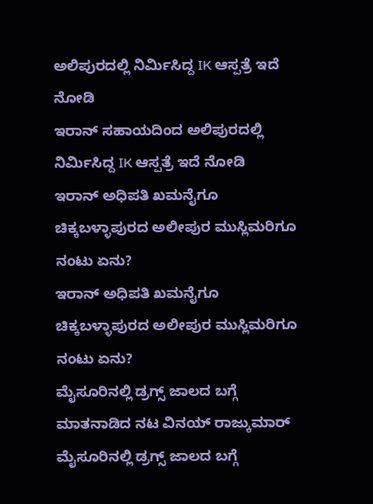ಅಲಿಪುರದಲ್ಲಿ ನಿರ್ಮಿಸಿದ್ದ IK ಆಸ್ಪತ್ರೆ ಇದೆ ನೋಡಿ
ಇರಾನ್ ಸಹಾಯದಿಂದ ಅಲಿಪುರದಲ್ಲಿ ನಿರ್ಮಿಸಿದ್ದ IK ಆಸ್ಪತ್ರೆ ಇದೆ ನೋಡಿ
ಇರಾನ್ ಅಧಿಪತಿ ಖಮನೈಗೂ ಚಿಕ್ಕಬಳ್ಳಾಪುರದ ಅಲೀಪುರ ಮುಸ್ಲಿಮರಿಗೂ ನಂಟು ಏನು?
ಇರಾನ್ ಅಧಿಪತಿ ಖಮನೈಗೂ ಚಿಕ್ಕಬಳ್ಳಾಪುರದ ಅಲೀಪುರ ಮುಸ್ಲಿಮರಿಗೂ ನಂಟು ಏನು?
ಮೈಸೂರಿನಲ್ಲಿ ಡ್ರಗ್ಸ್ ಜಾಲದ ಬಗ್ಗೆ ಮಾತನಾಡಿದ ನಟ ವಿನಯ್ ರಾಜ್ಕುಮಾರ್
ಮೈಸೂರಿನಲ್ಲಿ ಡ್ರಗ್ಸ್ ಜಾಲದ ಬಗ್ಗೆ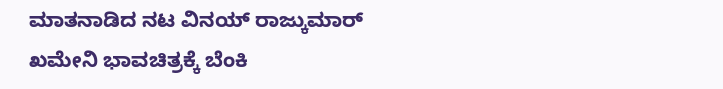ಮಾತನಾಡಿದ ನಟ ವಿನಯ್ ರಾಜ್ಕುಮಾರ್
ಖಮೇನಿ ಭಾವಚಿತ್ರಕ್ಕೆ ಬೆಂಕಿ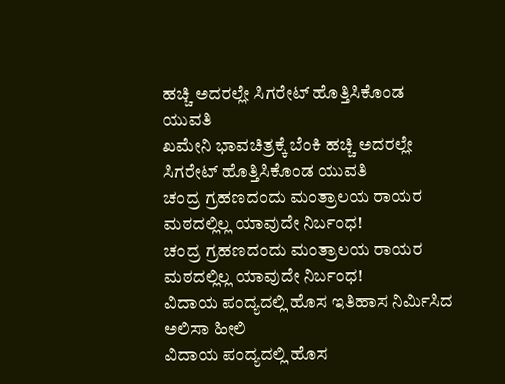ಹಚ್ಚಿ ಅದರಲ್ಲೇ ಸಿಗರೇಟ್ ಹೊತ್ತಿಸಿಕೊಂಡ ಯುವತಿ
ಖಮೇನಿ ಭಾವಚಿತ್ರಕ್ಕೆ ಬೆಂಕಿ ಹಚ್ಚಿ ಅದರಲ್ಲೇ ಸಿಗರೇಟ್ ಹೊತ್ತಿಸಿಕೊಂಡ ಯುವತಿ
ಚಂದ್ರ ಗ್ರಹಣದಂದು ಮಂತ್ರಾಲಯ ರಾಯರ ಮಠದಲ್ಲಿಲ್ಲ ಯಾವುದೇ ನಿರ್ಬಂಧ!
ಚಂದ್ರ ಗ್ರಹಣದಂದು ಮಂತ್ರಾಲಯ ರಾಯರ ಮಠದಲ್ಲಿಲ್ಲ ಯಾವುದೇ ನಿರ್ಬಂಧ!
ವಿದಾಯ ಪಂದ್ಯದಲ್ಲಿ ಹೊಸ ಇತಿಹಾಸ ನಿರ್ಮಿಸಿದ ಅಲಿಸಾ ಹೀಲಿ
ವಿದಾಯ ಪಂದ್ಯದಲ್ಲಿ ಹೊಸ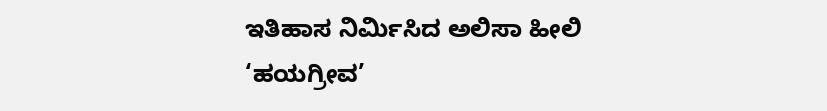ಇತಿಹಾಸ ನಿರ್ಮಿಸಿದ ಅಲಿಸಾ ಹೀಲಿ
‘ಹಯಗ್ರೀವ’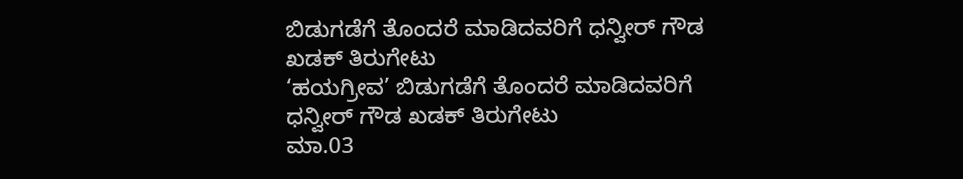ಬಿಡುಗಡೆಗೆ ತೊಂದರೆ ಮಾಡಿದವರಿಗೆ ಧನ್ವೀರ್ ಗೌಡ ಖಡಕ್ ತಿರುಗೇಟು
‘ಹಯಗ್ರೀವ’ ಬಿಡುಗಡೆಗೆ ತೊಂದರೆ ಮಾಡಿದವರಿಗೆ ಧನ್ವೀರ್ ಗೌಡ ಖಡಕ್ ತಿರುಗೇಟು
ಮಾ.03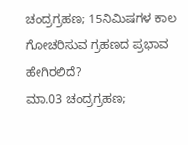ಚಂದ್ರಗ್ರಹಣ; 15ನಿಮಿಷಗಳ ಕಾಲ ಗೋಚರಿಸುವ ಗ್ರಹಣದ ಪ್ರಭಾವ ಹೇಗಿರಲಿದೆ?
ಮಾ.03 ಚಂದ್ರಗ್ರಹಣ;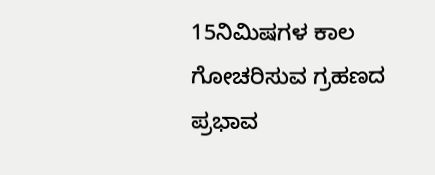15ನಿಮಿಷಗಳ ಕಾಲ ಗೋಚರಿಸುವ ಗ್ರಹಣದ ಪ್ರಭಾವ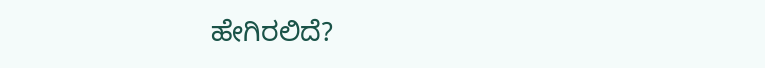ಹೇಗಿರಲಿದೆ?